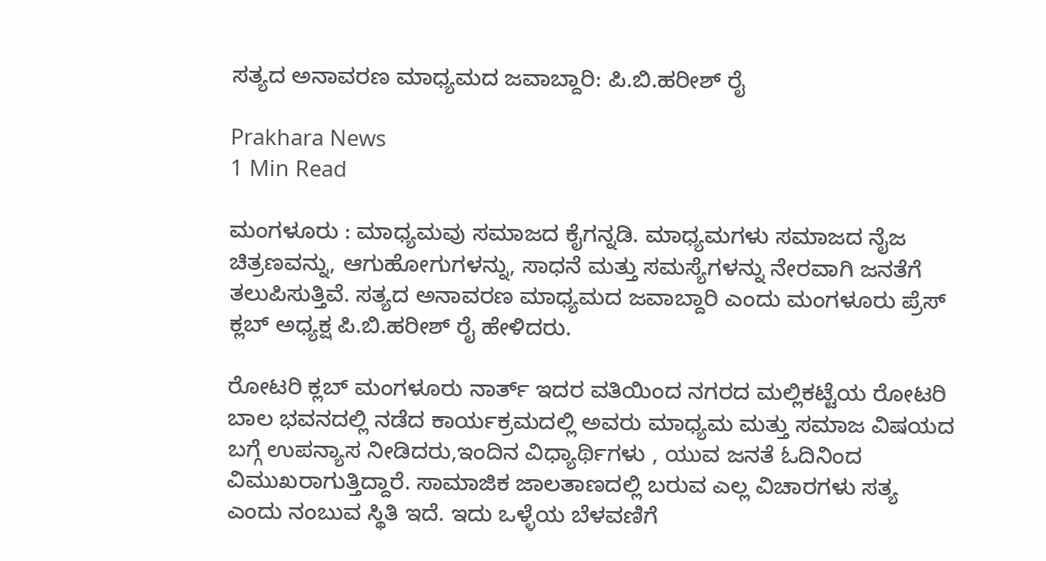ಸತ್ಯದ ಅನಾವರಣ ಮಾಧ್ಯಮದ ಜವಾಬ್ದಾರಿ: ಪಿ.ಬಿ.ಹರೀಶ್ ರೈ

Prakhara News
1 Min Read

ಮಂಗಳೂರು : ಮಾಧ್ಯಮವು ಸಮಾಜದ ಕೈಗನ್ನಡಿ. ಮಾಧ್ಯಮಗಳು ಸಮಾಜದ ನೈಜ ಚಿತ್ರಣವನ್ನು, ಆಗುಹೋಗುಗಳನ್ನು, ಸಾಧನೆ ಮತ್ತು ಸಮಸ್ಯೆಗಳನ್ನು ನೇರವಾಗಿ ಜನತೆಗೆ ತಲುಪಿಸುತ್ತಿವೆ. ಸತ್ಯದ ಅನಾವರಣ ಮಾಧ್ಯಮದ ಜವಾಬ್ದಾರಿ ಎಂದು ಮಂಗಳೂರು ಪ್ರೆಸ್ ಕ್ಲಬ್ ಅಧ್ಯಕ್ಷ ಪಿ.ಬಿ.ಹರೀಶ್ ರೈ ಹೇಳಿದರು.

ರೋಟರಿ ಕ್ಲಬ್ ಮಂಗಳೂರು ನಾರ್ತ್ ಇದರ ವತಿಯಿಂದ ನಗರದ ಮಲ್ಲಿಕಟ್ಟೆಯ ರೋಟರಿ ಬಾಲ ಭವನದಲ್ಲಿ ನಡೆದ ಕಾರ್ಯಕ್ರಮದಲ್ಲಿ ಅವರು ಮಾಧ್ಯಮ ಮತ್ತು ಸಮಾಜ ವಿಷಯದ ಬಗ್ಗೆ ಉಪನ್ಯಾಸ ನೀಡಿದರು,ಇಂದಿನ ವಿಧ್ಯಾರ್ಥಿಗಳು , ಯುವ ಜನತೆ ಓದಿನಿಂದ ವಿಮುಖರಾಗುತ್ತಿದ್ದಾರೆ. ಸಾಮಾಜಿಕ ಜಾಲತಾಣದಲ್ಲಿ ಬರುವ ಎಲ್ಲ ವಿಚಾರಗಳು ಸತ್ಯ ಎಂದು ನಂಬುವ ಸ್ಥಿತಿ ಇದೆ. ಇದು ಒಳ್ಳೆಯ ಬೆಳವಣಿಗೆ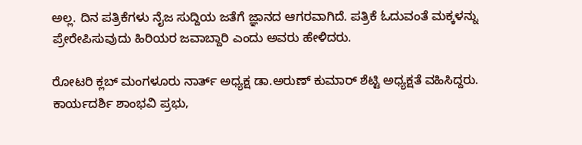ಅಲ್ಲ. ದಿನ ಪತ್ರಿಕೆಗಳು ನೈಜ ಸುದ್ದಿಯ ಜತೆಗೆ ಜ್ಞಾನದ ಆಗರವಾಗಿದೆ. ಪತ್ರಿಕೆ ಓದುವಂತೆ ಮಕ್ಕಳನ್ನು ಪ್ರೇರೇಪಿಸುವುದು ಹಿರಿಯರ ಜವಾಬ್ದಾರಿ ಎಂದು ಅವರು ಹೇಳಿದರು.

ರೋಟರಿ ಕ್ಲಬ್ ಮಂಗಳೂರು ನಾರ್ತ್ ಅಧ್ಯಕ್ಷ ಡಾ.ಅರುಣ್ ಕುಮಾರ್ ಶೆಟ್ಟಿ ಅಧ್ಯಕ್ಷತೆ ವಹಿಸಿದ್ದರು. ಕಾರ್ಯದರ್ಶಿ ಶಾಂಭವಿ ಪ್ರಭು,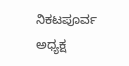ನಿಕಟಪೂರ್ವ ಅಧ್ಯಕ್ಷ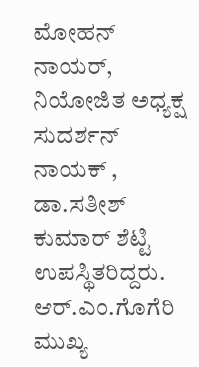ಮೋಹನ್ ನಾಯರ್, ನಿಯೋಜಿತ ಅಧ್ಯಕ್ಷ ಸುದರ್ಶನ್ ನಾಯಕ್ , ಡಾ.ಸತೀಶ್ ಕುಮಾರ್ ಶೆಟ್ಟಿ ಉಪಸ್ಥಿತರಿದ್ದರು. ಆರ್.ಎಂ.ಗೊಗೆರಿ ಮುಖ್ಯ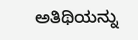ಅತಿಥಿಯನ್ನು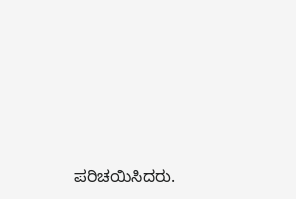ಪರಿಚಯಿಸಿದರು.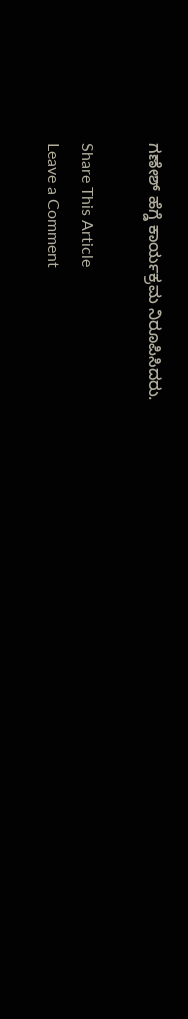ಗಣೇಶ್ ಹೆಗ್ಡೆ ಕಾರ್ಯಕ್ರಮ ನಿರೂಪಿಸಿದರು.

Share This Article
Leave a Comment